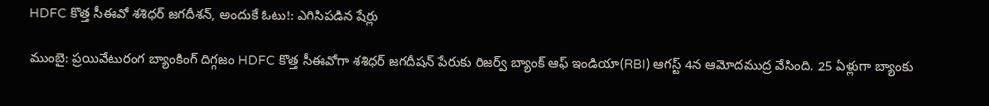HDFC కొత్త సీఈవో శశిధర్ జగదీశన్, అందుకే ఓటు!: ఎగిసిపడిన షేర్లు

ముంబై: ప్రయివేటురంగ బ్యాంకింగ్ దిగ్గజం HDFC కొత్త సీఈవోగా శశిధర్ జగదీషన్ పేరుకు రిజర్వ్ బ్యాంక్ ఆఫ్ ఇండియా(RBI) ఆగస్ట్ 4న ఆమోదముద్ర వేసింది. 25 ఏళ్లుగా బ్యాంకు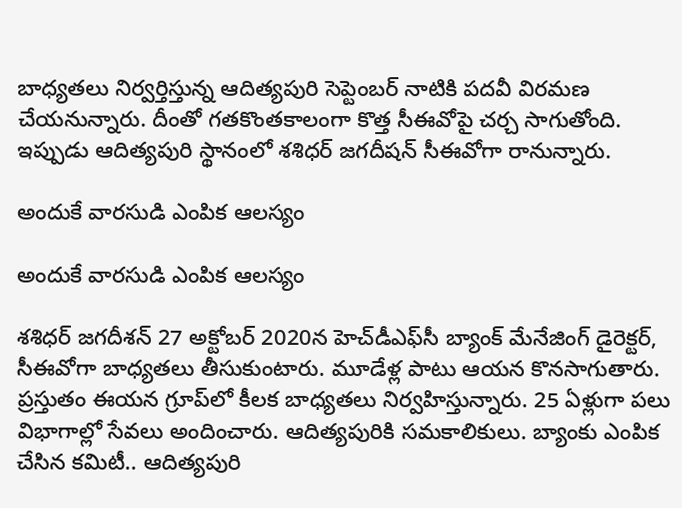బాధ్యతలు నిర్వర్తిస్తున్న ఆదిత్యపురి సెప్టెంబర్ నాటికి పదవీ విరమణ చేయనున్నారు. దీంతో గతకొంతకాలంగా కొత్త సీఈవోపై చర్చ సాగుతోంది. ఇప్పుడు ఆదిత్యపురి స్థానంలో శశిధర్ జగదీషన్ సీఈవోగా రానున్నారు.

అందుకే వారసుడి ఎంపిక ఆలస్యం

అందుకే వారసుడి ఎంపిక ఆలస్యం

శశిధర్ జగదీశన్ 27 అక్టోబర్ 2020న హెచ్‌డీఎఫ్‌సీ బ్యాంక్ మేనేజింగ్ డైరెక్టర్, సీఈవోగా బాధ్యతలు తీసుకుంటారు. మూడేళ్ల పాటు ఆయన కొనసాగుతారు. ప్రస్తుతం ఈయన గ్రూప్‌లో కీలక బాధ్యతలు నిర్వహిస్తున్నారు. 25 ఏళ్లుగా పలు విభాగాల్లో సేవలు అందించారు. ఆదిత్యపురికి సమకాలికులు. బ్యాంకు ఎంపిక చేసిన కమిటీ.. ఆదిత్యపురి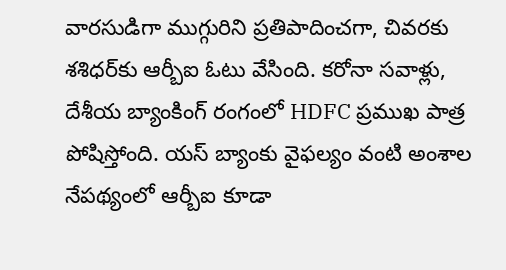వారసుడిగా ముగ్గురిని ప్రతిపాదించగా, చివరకు శశిధర్‌కు ఆర్బీఐ ఓటు వేసింది. కరోనా సవాళ్లు, దేశీయ బ్యాంకింగ్ రంగంలో HDFC ప్రముఖ పాత్ర పోషిస్తోంది. యస్ బ్యాంకు వైఫల్యం వంటి అంశాల నేపథ్యంలో ఆర్బీఐ కూడా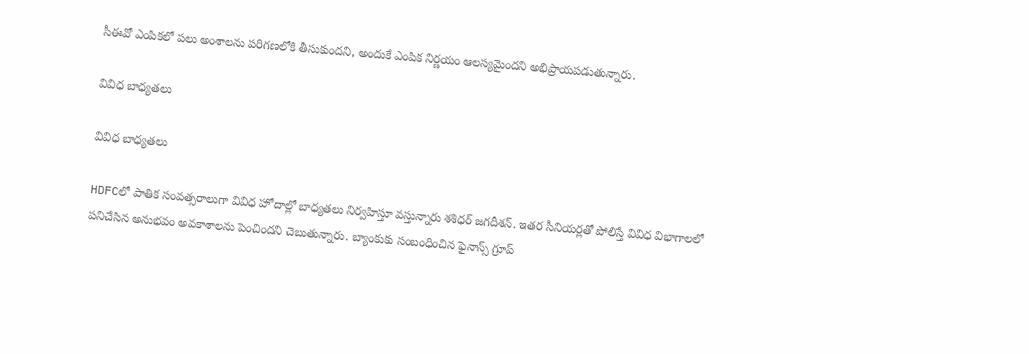సీఈవో ఎంపికలో పలు అంశాలను పరిగణలోకి తీసుకుందని, అందుకే ఎంపిక నిర్ణయం ఆలస్యమైందని అభిప్రాయపడుతున్నారు.

వివిధ బాధ్యతలు

వివిధ బాధ్యతలు

HDFCలో పాతిక సంవత్సరాలుగా వివిధ హోదాల్లో బాధ్యతలు నిర్వహిస్తూ వస్తున్నారు శశిధర్ జగదీశన్. ఇతర సీనియర్లతో పోలిస్తే వివిధ విభాగాలలో పనిచేసిన అనుభవం అవకాశాలను పెంచిందని చెబుతున్నారు. బ్యాంకుకు సంబంధించిన ఫైనాన్స్ గ్రూప్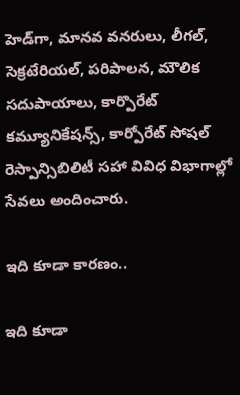హెడ్‌గా, మానవ వనరులు, లీగల్, సెక్రటేరియల్, పరిపాలన, మౌలిక సదుపాయాలు, కార్పొరేట్ కమ్యూనికేషన్స్, కార్పోరేట్ సోషల్ రెస్పాన్సిబిలిటీ సహా వివిధ విభాగాల్లో సేవలు అందించారు.

ఇది కూడా కారణం..

ఇది కూడా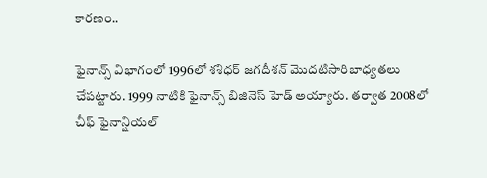కారణం..

ఫైనాన్స్ విభాగంలో 1996లో శశిధర్ జగదీశన్ మొదటిసారిబాధ్యతలు చేపట్టారు. 1999 నాటికి ఫైనాన్స్ బిజినెస్ హెడ్ అయ్యారు. తర్వాత 2008లో చీఫ్ ఫైనాన్షియల్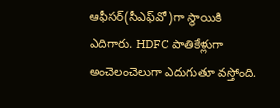ఆఫీసర్(సీఎఫ్‌వో)గా స్థాయికి ఎదిగారు. HDFC పాతికేళ్లుగా అంచెలంచెలుగా ఎదుగుతూ వస్తోంది.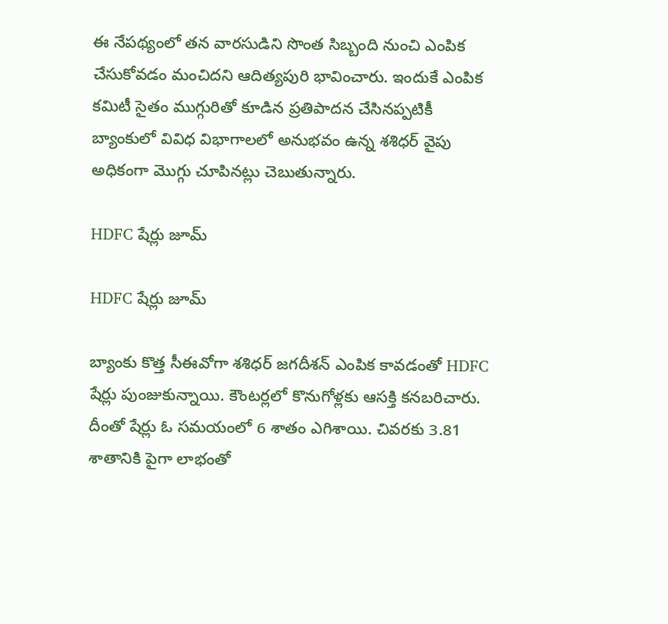ఈ నేపథ్యంలో తన వారసుడిని సొంత సిబ్బంది నుంచి ఎంపిక చేసుకోవడం మంచిదని ఆదిత్యపురి భావించారు. ఇందుకే ఎంపిక కమిటీ సైతం ముగ్గురితో కూడిన ప్రతిపాదన చేసినప్పటికీ బ్యాంకులో వివిధ విభాగాలలో అనుభవం ఉన్న శశిధర్ వైపు అధికంగా మొగ్గు చూపినట్లు చెబుతున్నారు.

HDFC షేర్లు జూమ్

HDFC షేర్లు జూమ్

బ్యాంకు కొత్త సీఈవోగా శశిధర్ జగదీశన్ ఎంపిక కావడంతో HDFC షేర్లు పుంజుకున్నాయి. కౌంటర్లలో కొనుగోళ్లకు ఆసక్తి కనబరిచారు. దీంతో షేర్లు ఓ సమయంలో 6 శాతం ఎగిశాయి. చివరకు 3.81 శాతానికి పైగా లాభంతో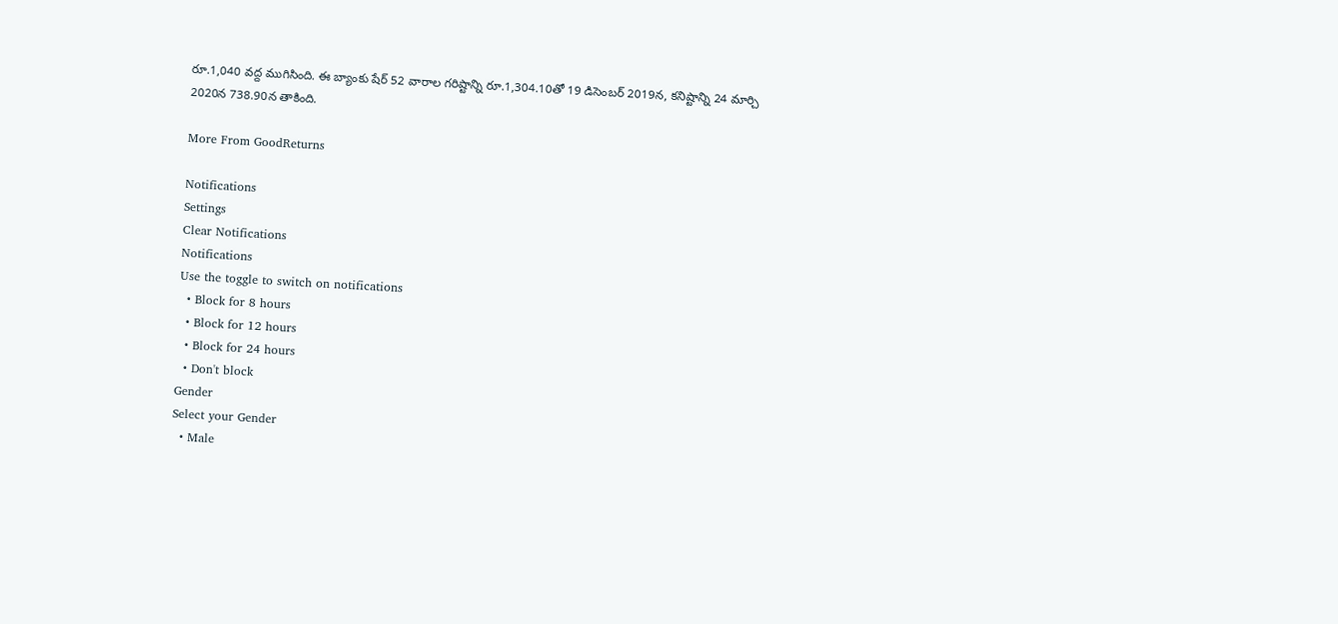రూ.1,040 వద్ద ముగిసింది. ఈ బ్యాంకు షేర్ 52 వారాల గరిష్టాన్ని రూ.1,304.10తో 19 డిసెంబర్ 2019న, కనిష్టాన్ని 24 మార్చి 2020న 738.90న తాకింది.

More From GoodReturns

Notifications
Settings
Clear Notifications
Notifications
Use the toggle to switch on notifications
  • Block for 8 hours
  • Block for 12 hours
  • Block for 24 hours
  • Don't block
Gender
Select your Gender
  • Male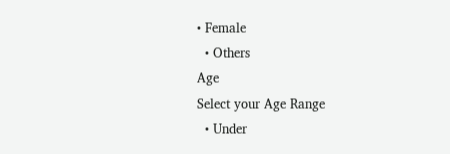• Female
  • Others
Age
Select your Age Range
  • Under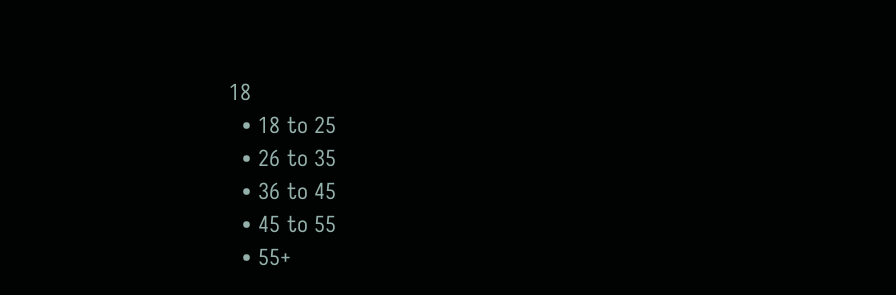18
  • 18 to 25
  • 26 to 35
  • 36 to 45
  • 45 to 55
  • 55+